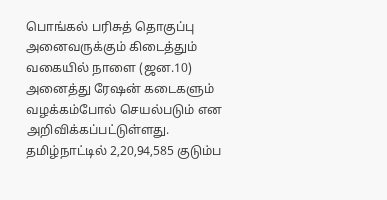பொங்கல் பரிசுத் தொகுப்பு அனைவருக்கும் கிடைத்தும் வகையில் நாளை (ஜன.10) அனைத்து ரேஷன் கடைகளும் வழக்கம்போல் செயல்படும் என அறிவிக்கப்பட்டுள்ளது. தமிழ்நாட்டில் 2,20,94,585 குடும்ப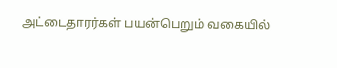அட்டைதாரர்கள் பயன்பெறும் வகையில்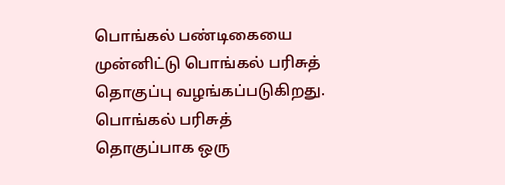பொங்கல் பண்டிகையை முன்னிட்டு பொங்கல் பரிசுத் தொகுப்பு வழங்கப்படுகிறது. பொங்கல் பரிசுத் தொகுப்பாக ஒரு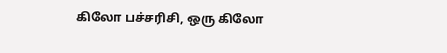கிலோ பச்சரிசி, ஒரு கிலோ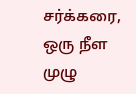சர்க்கரை, ஒரு நீள முழு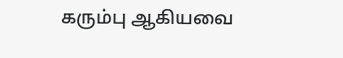கரும்பு ஆகியவை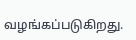வழங்கப்படுகிறது.